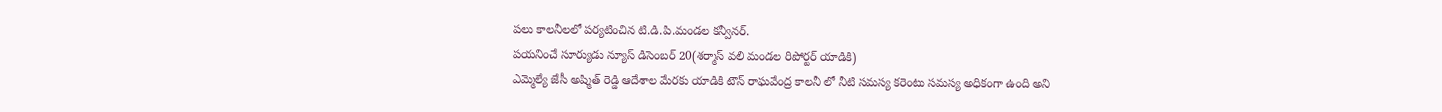పలు కాలనీలలో పర్యటించిన టి.డి.పి.మండల కన్వీనర్.
పయనించే సూర్యుడు న్యూస్ డిసెంబర్ 20(శర్మాస్ వలి మండల రిపోర్టర్ యాడికి)
ఎమ్మెల్యే జేసీ అష్మిత్ రెడ్డి ఆదేశాల మేరకు యాడికి టౌన్ రాఘవేంద్ర కాలనీ లో నీటి సమస్య కరెంటు సమస్య అధికంగా ఉంది అని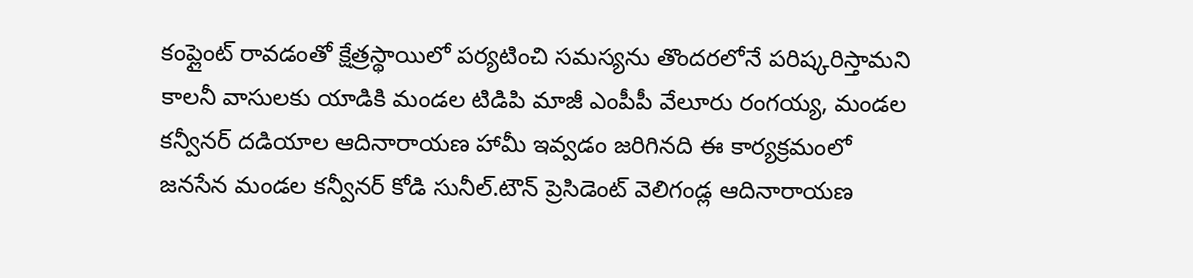కంప్లైంట్ రావడంతో క్షేత్రస్థాయిలో పర్యటించి సమస్యను తొందరలోనే పరిష్కరిస్తామని కాలనీ వాసులకు యాడికి మండల టిడిపి మాజీ ఎంపీపీ వేలూరు రంగయ్య, మండల కన్వీనర్ దడియాల ఆదినారాయణ హామీ ఇవ్వడం జరిగినది ఈ కార్యక్రమంలో జనసేన మండల కన్వీనర్ కోడి సునీల్.టౌన్ ప్రెసిడెంట్ వెలిగండ్ల ఆదినారాయణ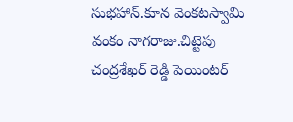సుభహాన్.కూన వెంకటస్వామి వంకం నాగరాజు.చిట్టెపు చంద్రశేఖర్ రెడ్డి పెయింటర్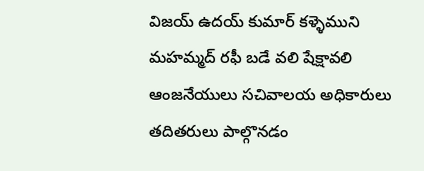విజయ్ ఉదయ్ కుమార్ కళ్ళెముని మహమ్మద్ రఫీ బడే వలి షేక్షావలి ఆంజనేయులు సచివాలయ అధికారులు తదితరులు పాల్గొనడం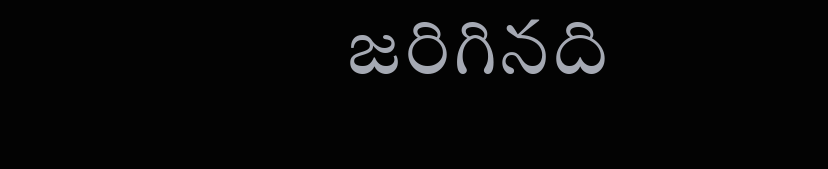జరిగినది